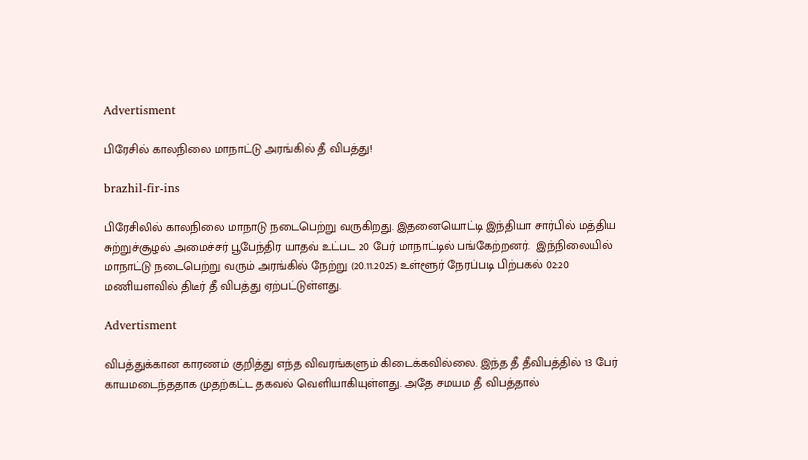Advertisment

பிரேசில் காலநிலை மாநாட்டு அரங்கில் தீ விபத்து!

brazhil-fir-ins

பிரேசிலில் காலநிலை மாநாடு நடைபெற்று வருகிறது. இதனையொட்டி இந்தியா சார்பில் மத்திய சுற்றுச்சூழல் அமைச்சர் பூபேந்திர யாதவ் உட்பட 20 பேர் மாநாட்டில் பங்கேற்றனர்.  இந்நிலையில் மாநாட்டு நடைபெற்று வரும் அரங்கில் நேற்று (20.11.2025) உள்ளூர் நேரப்படி பிற்பகல் 02:20 மணியளவில் திடீர் தீ விபத்து ஏற்பட்டுள்ளது.

Advertisment

விபத்துக்கான காரணம் குறித்து எந்த விவரங்களும் கிடைக்கவில்லை. இந்த தீ தீவிபத்தில் 13 பேர் காயமடைந்ததாக முதற்கட்ட தகவல் வெளியாகியுள்ளது. அதே சமயம தீ விபத்தால்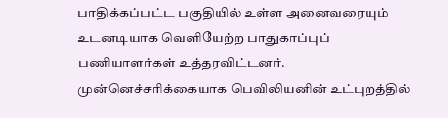பாதிக்கப்பட்ட பகுதியில் உள்ள அனைவரையும் உடனடியாக வெளியேற்ற பாதுகாப்புப் பணியாளர்கள் உத்தரவிட்டனர். முன்னெச்சரிக்கையாக பெவிலியனின் உட்புறத்தில்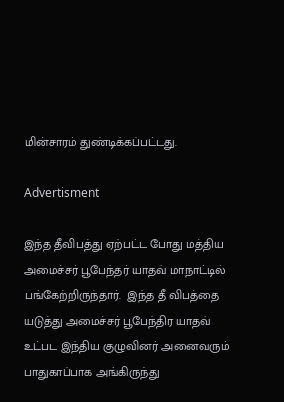மின்சாரம் துண்டிக்கப்பட்டது.

Advertisment

இந்த தீவிபத்து ஏற்பட்ட போது மத்திய அமைச்சர் பூபேந்தர் யாதவ் மாநாட்டில் பங்கேற்றிருந்தார்.  இந்த தீ விபத்தை யடுத்து அமைச்சர் பூபேந்திர யாதவ் உட்பட இந்திய குழுவினர் அனைவரும் பாதுகாப்பாக அங்கிருந்து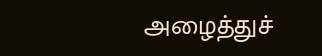அழைத்துச்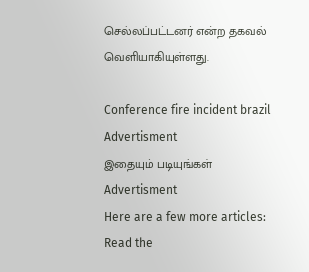செல்லப்பட்டனர் என்ற தகவல் வெளியாகியுள்ளது.

Conference fire incident brazil
Advertisment
இதையும் படியுங்கள்
Advertisment
Here are a few more articles:
Read the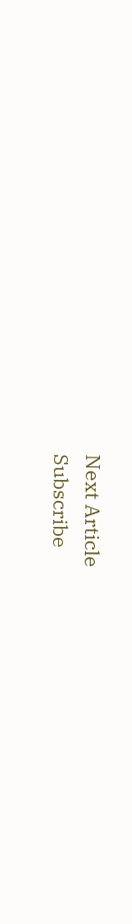Next Article
Subscribe